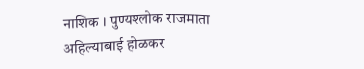नाशिक । पुण्यश्लोक राजमाता अहिल्याबाई होळकर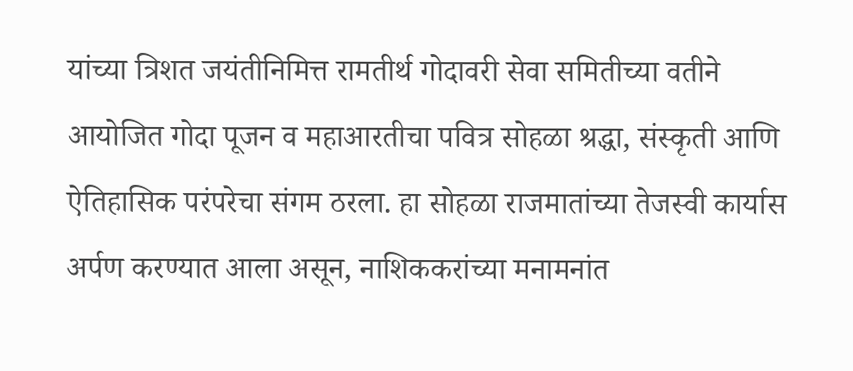यांच्या त्रिशत जयंतीनिमित्त रामतीर्थ गोदावरी सेवा समितीच्या वतीने आयोजित गोदा पूजन व महाआरतीचा पवित्र सोहळा श्रद्धा, संस्कृती आणि ऐतिहासिक परंपरेचा संगम ठरला. हा सोहळा राजमातांच्या तेजस्वी कार्यास अर्पण करण्यात आला असून, नाशिककरांच्या मनामनांत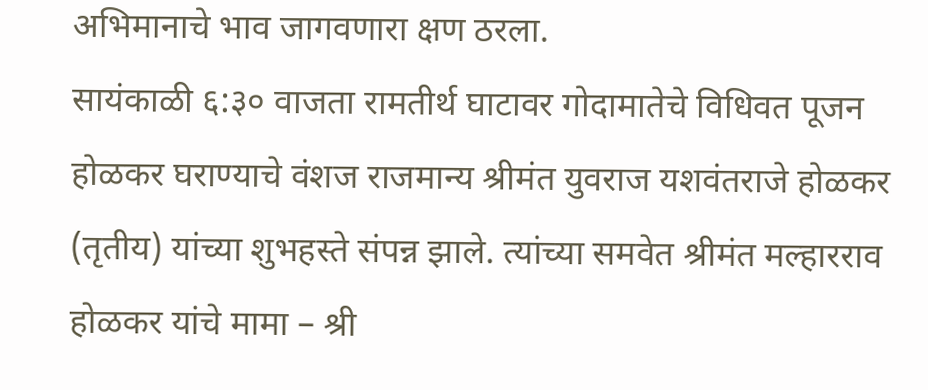अभिमानाचे भाव जागवणारा क्षण ठरला.
सायंकाळी ६:३० वाजता रामतीर्थ घाटावर गोदामातेचे विधिवत पूजन होळकर घराण्याचे वंशज राजमान्य श्रीमंत युवराज यशवंतराजे होळकर (तृतीय) यांच्या शुभहस्ते संपन्न झाले. त्यांच्या समवेत श्रीमंत मल्हारराव होळकर यांचे मामा – श्री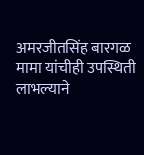अमरजीतसिंह बारगळ मामा यांचीही उपस्थिती लाभल्याने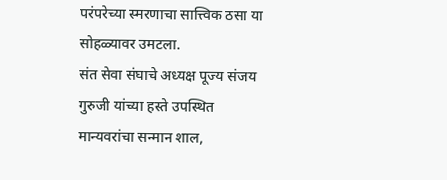परंपरेच्या स्मरणाचा सात्त्विक ठसा या सोहळ्यावर उमटला.
संत सेवा संघाचे अध्यक्ष पूज्य संजय गुरुजी यांच्या हस्ते उपस्थित मान्यवरांचा सन्मान शाल,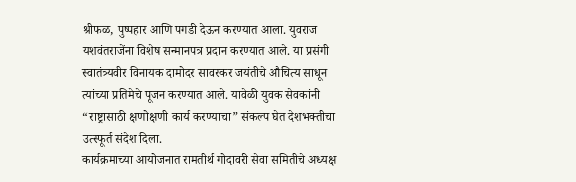श्रीफळ, पुष्पहार आणि पगडी देऊन करण्यात आला. युवराज यशवंतराजेंना विशेष सन्मानपत्र प्रदान करण्यात आले. या प्रसंगी स्वातंत्र्यवीर विनायक दामोदर सावरकर जयंतीचे औचित्य साधून त्यांच्या प्रतिमेचे पूजन करण्यात आले. यावेळी युवक सेवकांनी “राष्ट्रासाठी क्षणोक्षणी कार्य करण्याचा” संकल्प घेत देशभक्तीचा उत्स्फूर्त संदेश दिला.
कार्यक्रमाच्या आयोजनात रामतीर्थ गोदावरी सेवा समितीचे अध्यक्ष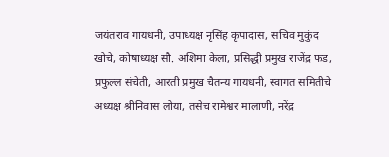जयंतराव गायधनी, उपाध्यक्ष नृसिंह कृपादास, सचिव मुकुंद खोचे, कोषाध्यक्ष सौ. अशिमा केला, प्रसिद्धी प्रमुख राजेंद्र फड, प्रफुल्ल संचेती, आरती प्रमुख चैतन्य गायधनी, स्वागत समितीचे अध्यक्ष श्रीनिवास लोया, तसेच रामेश्वर मालाणी, नरेंद्र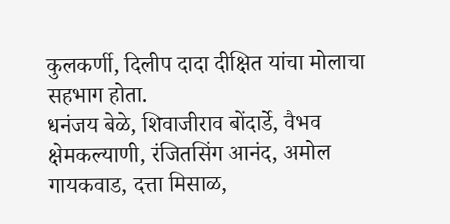कुलकर्णी, दिलीप दादा दीक्षित यांचा मोलाचा सहभाग होता.
धनंजय बेळे, शिवाजीराव बोंदार्डे, वैभव क्षेमकल्याणी, रंजितसिंग आनंद, अमोल गायकवाड, दत्ता मिसाळ,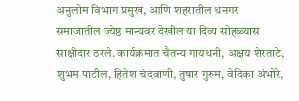अनुलोम विभाग प्रमुख, आणि शहरातील धनगर समाजातील ज्येष्ठ मान्यवर देखील या दिव्य सोहळ्यास साक्षीदार ठरले. कार्यक्रमात चैतन्य गायधनी, अक्षय शेरताटे, शुभम पाटील, हितेश चंदवाणी, तुषार गुरुम, वेदिका अंभोरे,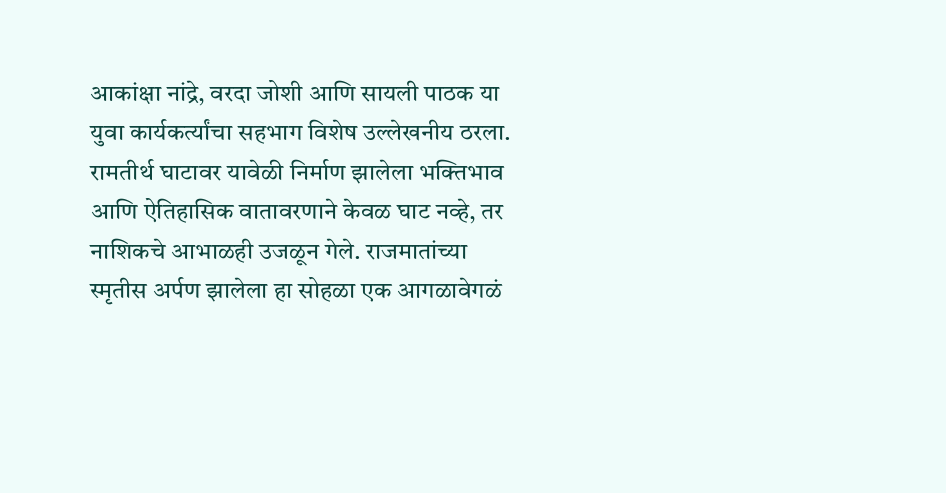आकांक्षा नांद्रे, वरदा जोशी आणि सायली पाठक या युवा कार्यकर्त्यांचा सहभाग विशेष उल्लेखनीय ठरला.
रामतीर्थ घाटावर यावेळी निर्माण झालेला भक्तिभाव आणि ऐतिहासिक वातावरणाने केवळ घाट नव्हे, तर नाशिकचे आभाळही उजळून गेले. राजमातांच्या स्मृतीस अर्पण झालेला हा सोहळा एक आगळावेगळं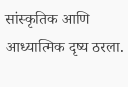सांस्कृतिक आणि आध्यात्मिक दृष्य ठरला.